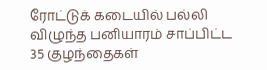ரோட்டுக் கடையில் பல்லி விழுந்த பனியாரம் சாப்பிட்ட 35 குழந்தைகள்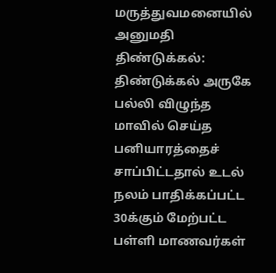மருத்துவமனையில் அனுமதி
திண்டுக்கல்: திண்டுக்கல் அருகே பல்லி விழுந்த மாவில் செய்த பனியாரத்தைச் சாப்பிட்டதால் உடல் நலம் பாதிக்கப்பட்ட 30க்கும் மேற்பட்ட பள்ளி மாணவர்கள்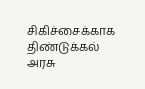சிகிச்சைக்காக திண்டுக்கல் அரசு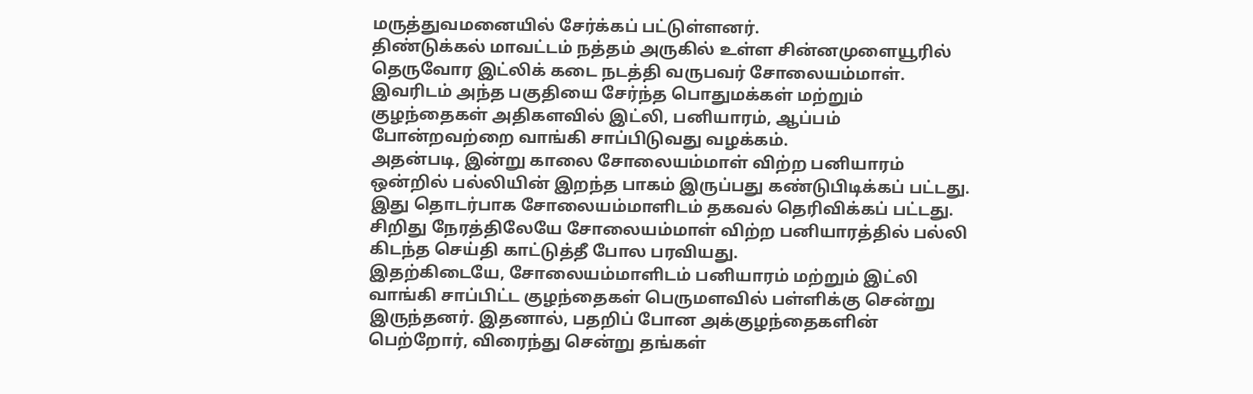மருத்துவமனையில் சேர்க்கப் பட்டுள்ளனர்.
திண்டுக்கல் மாவட்டம் நத்தம் அருகில் உள்ள சின்னமுளையூரில் தெருவோர இட்லிக் கடை நடத்தி வருபவர் சோலையம்மாள். இவரிடம் அந்த பகுதியை சேர்ந்த பொதுமக்கள் மற்றும் குழந்தைகள் அதிகளவில் இட்லி, பனியாரம், ஆப்பம் போன்றவற்றை வாங்கி சாப்பிடுவது வழக்கம்.
அதன்படி, இன்று காலை சோலையம்மாள் விற்ற பனியாரம் ஒன்றில் பல்லியின் இறந்த பாகம் இருப்பது கண்டுபிடிக்கப் பட்டது. இது தொடர்பாக சோலையம்மாளிடம் தகவல் தெரிவிக்கப் பட்டது. சிறிது நேரத்திலேயே சோலையம்மாள் விற்ற பனியாரத்தில் பல்லி கிடந்த செய்தி காட்டுத்தீ போல பரவியது.
இதற்கிடையே, சோலையம்மாளிடம் பனியாரம் மற்றும் இட்லி வாங்கி சாப்பிட்ட குழந்தைகள் பெருமளவில் பள்ளிக்கு சென்று இருந்தனர். இதனால், பதறிப் போன அக்குழந்தைகளின் பெற்றோர், விரைந்து சென்று தங்கள்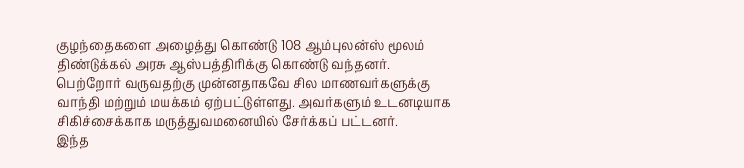குழந்தைகளை அழைத்து கொண்டு 108 ஆம்புலன்ஸ் மூலம் திண்டுக்கல் அரசு ஆஸ்பத்திரிக்கு கொண்டு வந்தனர்.
பெற்றோர் வருவதற்கு முன்னதாகவே சில மாணவர்களுக்கு வாந்தி மற்றும் மயக்கம் ஏற்பட்டுள்ளது. அவர்களும் உடனடியாக சிகிச்சைக்காக மருத்துவமனையில் சேர்க்கப் பட்டனர்.
இந்த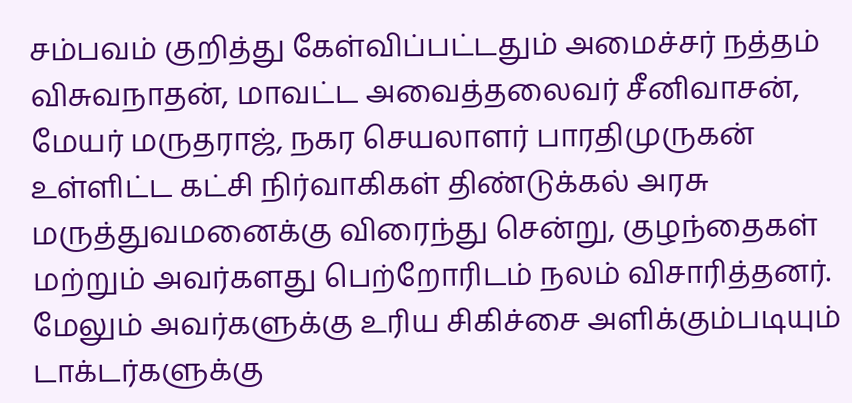சம்பவம் குறித்து கேள்விப்பட்டதும் அமைச்சர் நத்தம் விசுவநாதன், மாவட்ட அவைத்தலைவர் சீனிவாசன், மேயர் மருதராஜ், நகர செயலாளர் பாரதிமுருகன் உள்ளிட்ட கட்சி நிர்வாகிகள் திண்டுக்கல் அரசு மருத்துவமனைக்கு விரைந்து சென்று, குழந்தைகள் மற்றும் அவர்களது பெற்றோரிடம் நலம் விசாரித்தனர். மேலும் அவர்களுக்கு உரிய சிகிச்சை அளிக்கும்படியும் டாக்டர்களுக்கு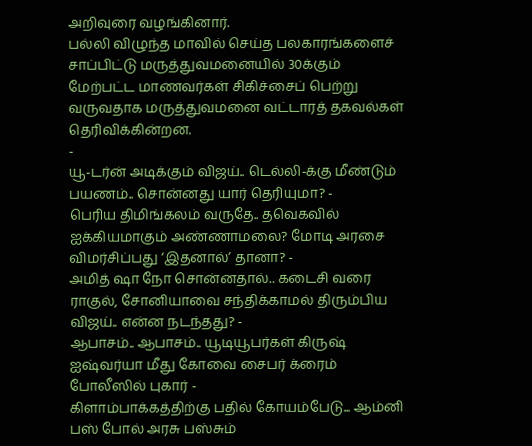அறிவுரை வழங்கினார்.
பல்லி விழுந்த மாவில் செய்த பலகாரங்களைச் சாப்பிட்டு மருத்துவமனையில் 30க்கும் மேற்பட்ட மாணவர்கள் சிகிச்சைப் பெற்று வருவதாக மருத்துவமனை வட்டாரத் தகவல்கள் தெரிவிக்கின்றன.
-
யூ-டர்ன் அடிக்கும் விஜய்.. டெல்லி-க்கு மீண்டும் பயணம்.. சொன்னது யார் தெரியுமா? -
பெரிய திமிங்கலம் வருதே.. தவெகவில் ஐக்கியமாகும் அண்ணாமலை? மோடி அரசை விமர்சிப்பது ‘இதனால்’ தானா? -
அமித் ஷா நோ சொன்னதால்.. கடைசி வரை ராகுல், சோனியாவை சந்திக்காமல் திரும்பிய விஜய்.. என்ன நடந்தது? -
ஆபாசம்.. ஆபாசம்.. யூடியூபர்கள் கிருஷ் ஐஷ்வர்யா மீது கோவை சைபர் க்ரைம் போலீஸில் புகார் -
கிளாம்பாக்கத்திற்கு பதில் கோயம்பேடு... ஆம்னி பஸ் போல் அரசு பஸ்சும்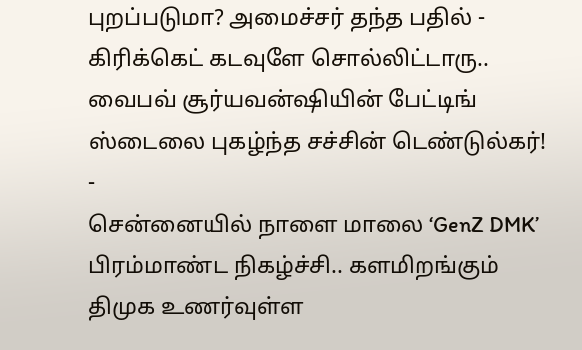புறப்படுமா? அமைச்சர் தந்த பதில் -
கிரிக்கெட் கடவுளே சொல்லிட்டாரு.. வைபவ் சூர்யவன்ஷியின் பேட்டிங் ஸ்டைலை புகழ்ந்த சச்சின் டெண்டுல்கர்! -
சென்னையில் நாளை மாலை ‘GenZ DMK’ பிரம்மாண்ட நிகழ்ச்சி.. களமிறங்கும் திமுக உணர்வுள்ள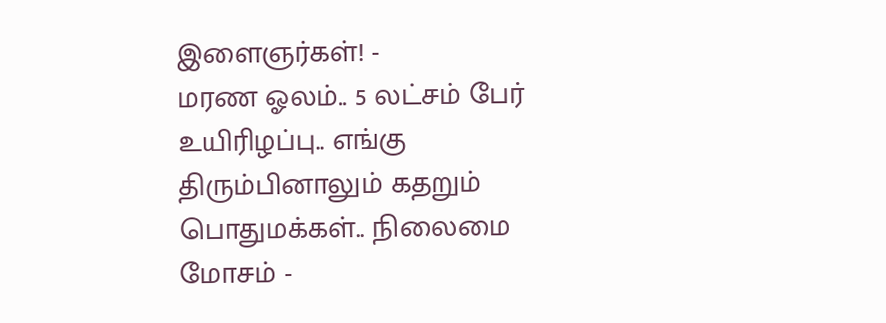இளைஞர்கள்! -
மரண ஓலம்.. 5 லட்சம் பேர் உயிரிழப்பு.. எங்கு திரும்பினாலும் கதறும் பொதுமக்கள்.. நிலைமை மோசம் -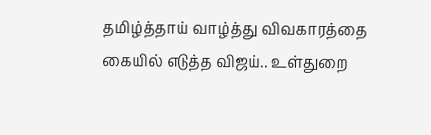தமிழ்த்தாய் வாழ்த்து விவகாரத்தை கையில் எடுத்த விஜய்.. உள்துறை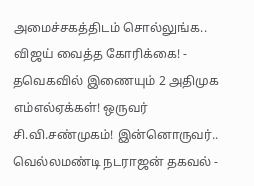அமைச்சகத்திடம் சொல்லுங்க.. விஜய் வைத்த கோரிக்கை! -
தவெகவில் இணையும் 2 அதிமுக எம்எல்ஏக்கள்! ஒருவர் சி.வி.சண்முகம்! இன்னொருவர்.. வெல்லமண்டி நடராஜன் தகவல் -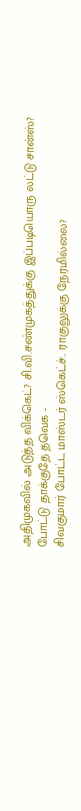அதிமுகவில் அடுத்த விக்கெட்? சி.வி.சண்முகத்துக்கு இப்படியொரு லட்டு சான்ஸ்? போட்டு தாக்குதே தவெக -
சிவகுமார் போட்ட மாஸ்டர் ஸ்கெட்ச்.. ராகுலுக்கு நேரமில்லை?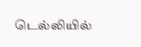டெல்லியில்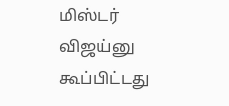மிஸ்டர் விஜய்னு கூப்பிட்டது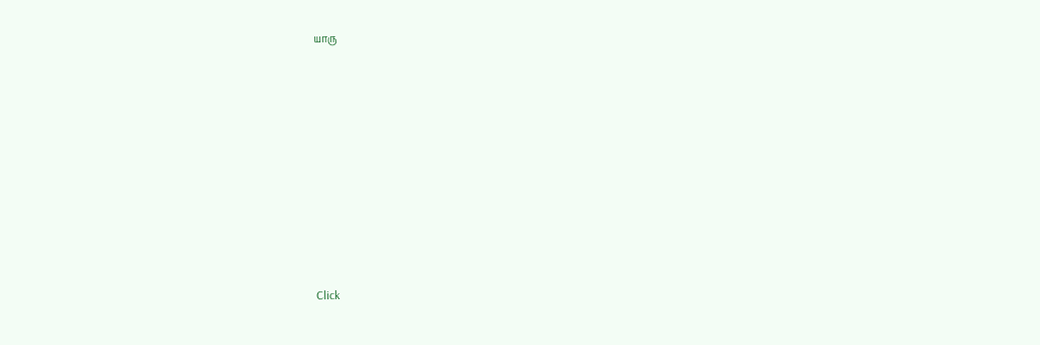யாரு












Click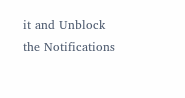it and Unblock the Notifications